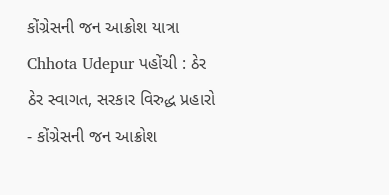કોંગ્રેસની જન આક્રોશ યાત્રા Chhota Udepur પહોંચી : ઠેર ઠેર સ્વાગત, સરકાર વિરુદ્ધ પ્રહારો
- કોંગ્રેસની જન આક્રોશ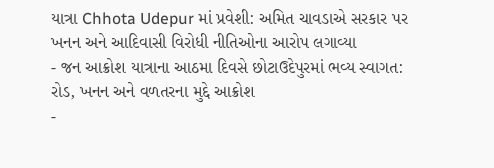યાત્રા Chhota Udepur માં પ્રવેશી: અમિત ચાવડાએ સરકાર પર ખનન અને આદિવાસી વિરોધી નીતિઓના આરોપ લગાવ્યા
- જન આક્રોશ યાત્રાના આઠમા દિવસે છોટાઉદેપુરમાં ભવ્ય સ્વાગત: રોડ, ખનન અને વળતરના મુદ્દે આક્રોશ
-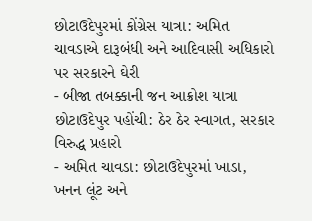છોટાઉદેપુરમાં કોંગ્રેસ યાત્રા: અમિત ચાવડાએ દારૂબંધી અને આદિવાસી અધિકારો પર સરકારને ઘેરી
- બીજા તબક્કાની જન આક્રોશ યાત્રા છોટાઉદેપુર પહોંચી: ઠેર ઠેર સ્વાગત, સરકાર વિરુદ્ધ પ્રહારો
- અમિત ચાવડા: છોટાઉદેપુરમાં ખાડા, ખનન લૂંટ અને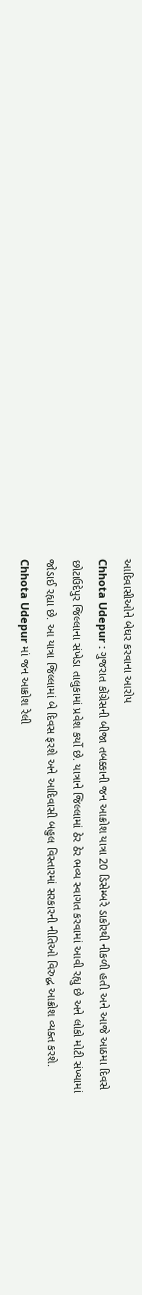આદિવાસીઓને બેઘર કરવાના આરોપ
Chhota Udepur : ગુજરાત કોંગ્રેસની બીજા તબક્કાની જન આક્રોશ યાત્રા 20 ડિસેમ્બરે ડાકોરથી નીકળી હતી અને આજે આઠમા દિવસે છોટાઉદેપુર જિલ્લાના સંખેડા તાલુકામાં પ્રવેશ કર્યો છે. યાત્રાને જિલ્લામાં ઠેર ઠેર ભવ્ય સ્વાગત કરવામાં આવી રહ્યુ છે અને લોકો મોટી સંખ્યામાં જોડાઈ રહ્યા છે. આ યાત્રા જિલ્લામાં બે દિવસ ફરશે અને આદિવાસી બહુલ વિસ્તારમાં સરકારની નીતિઓ વિરુદ્ધ આક્રોશ વ્યક્ત કરશે.
Chhota Udepur માં જન આક્રોશ રેલી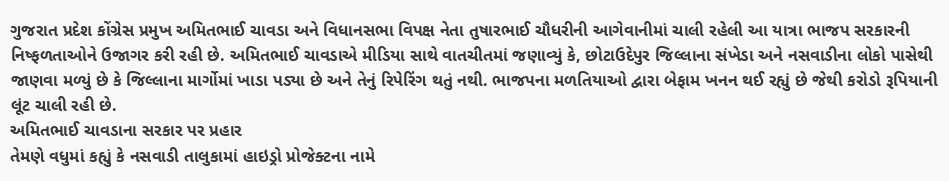ગુજરાત પ્રદેશ કોંગ્રેસ પ્રમુખ અમિતભાઈ ચાવડા અને વિધાનસભા વિપક્ષ નેતા તુષારભાઈ ચૌધરીની આગેવાનીમાં ચાલી રહેલી આ યાત્રા ભાજપ સરકારની નિષ્ફળતાઓને ઉજાગર કરી રહી છે. અમિતભાઈ ચાવડાએ મીડિયા સાથે વાતચીતમાં જણાવ્યું કે, છોટાઉદેપુર જિલ્લાના સંખેડા અને નસવાડીના લોકો પાસેથી જાણવા મળ્યું છે કે જિલ્લાના માર્ગોમાં ખાડા પડ્યા છે અને તેનું રિપેરિંગ થતું નથી. ભાજપના મળતિયાઓ દ્વારા બેફામ ખનન થઈ રહ્યું છે જેથી કરોડો રૂપિયાની લૂંટ ચાલી રહી છે.
અમિતભાઈ ચાવડાના સરકાર પર પ્રહાર
તેમણે વધુમાં કહ્યું કે નસવાડી તાલુકામાં હાઇડ્રો પ્રોજેક્ટના નામે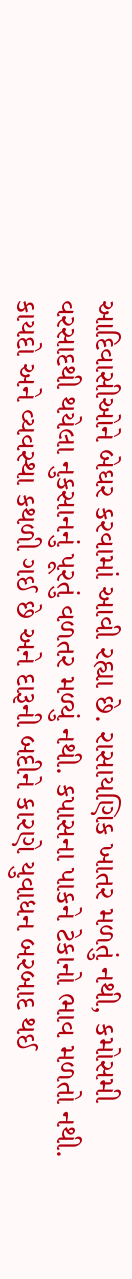આદિવાસીઓને બેઘર કરવામાં આવી રહ્યા છે. રાસાયણિક ખાતર મળતું નથી, કમોસમી વરસાદથી થયેલા નુકસાનનું પૂરતું વળતર મળ્યું નથી. કપાસના પાકને ટેકાનો ભાવ મળતો નથી. કાયદો અને વ્યવસ્થા કથળી ગઈ છે અને દારૂની બદીને કારણે યુવાધન બરબાદ થઈ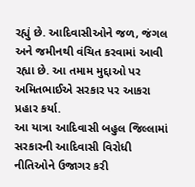રહ્યું છે. આદિવાસીઓને જળ, જંગલ અને જમીનથી વંચિત કરવામાં આવી રહ્યા છે. આ તમામ મુદ્દાઓ પર અમિતભાઈએ સરકાર પર આકરા પ્રહાર કર્યા.
આ યાત્રા આદિવાસી બહુલ જિલ્લામાં સરકારની આદિવાસી વિરોધી નીતિઓને ઉજાગર કરી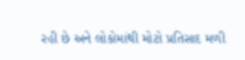રહી છે અને લોકોમાંથી મોટો પ્રતિસાદ મળી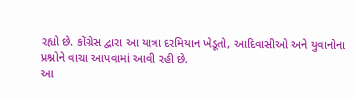રહ્યો છે. કોંગ્રેસ દ્વારા આ યાત્રા દરમિયાન ખેડૂતો, આદિવાસીઓ અને યુવાનોના પ્રશ્નોને વાચા આપવામાં આવી રહી છે.
આ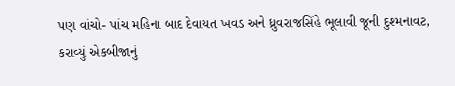પણ વાંચો- પાંચ મહિના બાદ દેવાયત ખવડ અને ધ્રુવરાજસિંહે ભૂલાવી જૂની દુશ્મનાવટ, કરાવ્યું એકબીજાનું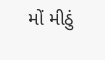મોં મીઠું